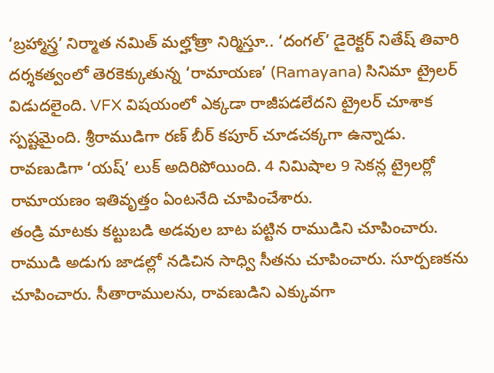‘బ్రహ్మాస్త్ర’ నిర్మాత నమిత్ మల్హోత్రా నిర్మిస్తూ.. ‘దంగల్’ డైరెక్టర్ నితేష్ తివారి దర్శకత్వంలో తెరకెక్కుతున్న ‘రామాయణ’ (Ramayana) సినిమా ట్రైలర్ విడుదలైంది. VFX విషయంలో ఎక్కడా రాజీపడలేదని ట్రైలర్ చూశాక స్పష్టమైంది. శ్రీరాముడిగా రణ్ బీర్ కపూర్ చూడచక్కగా ఉన్నాడు. రావణుడిగా ‘యష్’ లుక్ అదిరిపోయింది. 4 నిమిషాల 9 సెకన్ల ట్రైలర్లో రామాయణం ఇతివృత్తం ఏంటనేది చూపించేశారు.
తండ్రి మాటకు కట్టుబడి అడవుల బాట పట్టిన రాముడిని చూపించారు. రాముడి అడుగు జాడల్లో నడిచిన సాధ్వి సీతను చూపించారు. సూర్పణకను చూపించారు. సీతారాములను, రావణుడిని ఎక్కువగా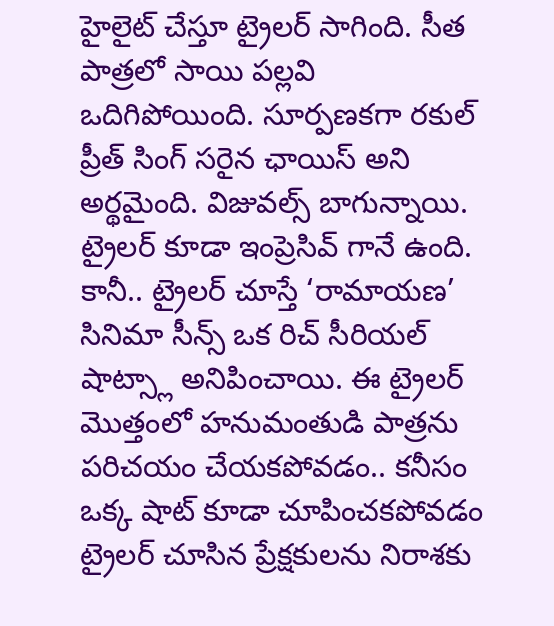హైలైట్ చేస్తూ ట్రైలర్ సాగింది. సీత పాత్రలో సాయి పల్లవి ఒదిగిపోయింది. సూర్పణకగా రకుల్ ప్రీత్ సింగ్ సరైన ఛాయిస్ అని అర్థమైంది. విజువల్స్ బాగున్నాయి. ట్రైలర్ కూడా ఇంప్రెసివ్ గానే ఉంది. కానీ.. ట్రైలర్ చూస్తే ‘రామాయణ’ సినిమా సీన్స్ ఒక రిచ్ సీరియల్ షాట్స్లా అనిపించాయి. ఈ ట్రైలర్ మొత్తంలో హనుమంతుడి పాత్రను పరిచయం చేయకపోవడం.. కనీసం ఒక్క షాట్ కూడా చూపించకపోవడం ట్రైలర్ చూసిన ప్రేక్షకులను నిరాశకు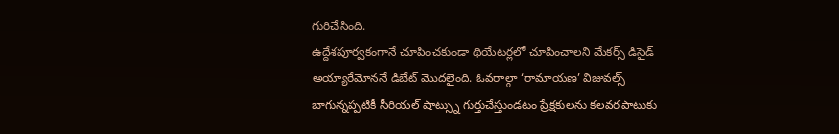గురిచేసింది.
ఉద్దేశపూర్వకంగానే చూపించకుండా థియేటర్లలో చూపించాలని మేకర్స్ డిసైడ్ అయ్యారేమోననే డిబేట్ మొదలైంది. ఓవరాల్గా ‘రామాయణ’ విజువల్స్ బాగున్నప్పటికీ సీరియల్ షాట్స్ను గుర్తుచేస్తుండటం ప్రేక్షకులను కలవరపాటుకు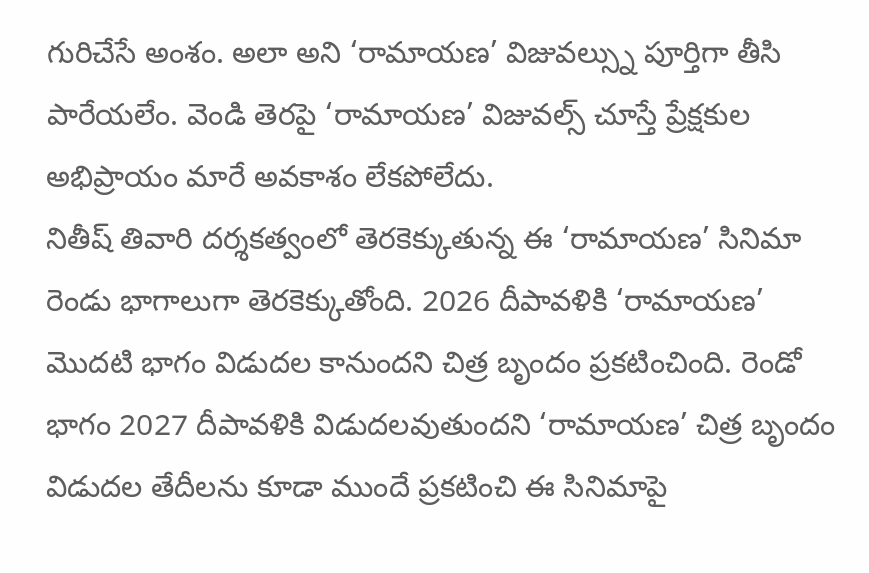గురిచేసే అంశం. అలా అని ‘రామాయణ’ విజువల్స్ను పూర్తిగా తీసి పారేయలేం. వెండి తెరపై ‘రామాయణ’ విజువల్స్ చూస్తే ప్రేక్షకుల అభిప్రాయం మారే అవకాశం లేకపోలేదు.
నితీష్ తివారి దర్శకత్వంలో తెరకెక్కుతున్న ఈ ‘రామాయణ’ సినిమా రెండు భాగాలుగా తెరకెక్కుతోంది. 2026 దీపావళికి ‘రామాయణ’ మొదటి భాగం విడుదల కానుందని చిత్ర బృందం ప్రకటించింది. రెండో భాగం 2027 దీపావళికి విడుదలవుతుందని ‘రామాయణ’ చిత్ర బృందం విడుదల తేదీలను కూడా ముందే ప్రకటించి ఈ సినిమాపై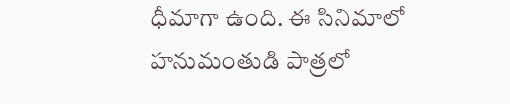ధీమాగా ఉంది. ఈ సినిమాలో హనుమంతుడి పాత్రలో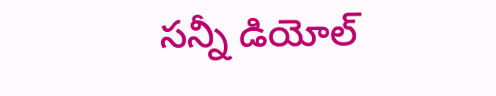సన్నీ డియోల్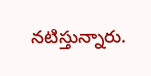నటిస్తున్నారు.